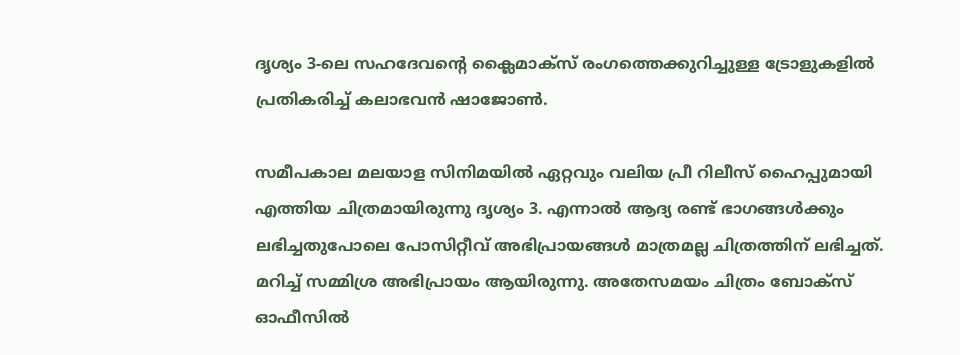ദൃശ്യം 3-ലെ സഹദേവന്‍റെ ക്ലൈമാക്സ് രംഗത്തെക്കുറിച്ചുള്ള ട്രോളുകളിൽ പ്രതികരിച്ച് കലാഭവൻ ഷാജോൺ.

സമീപകാല മലയാള സിനിമയില്‍ ഏറ്റവും വലിയ പ്രീ റിലീസ് ഹൈപ്പുമായി എത്തിയ ചിത്രമായിരുന്നു ദൃശ്യം 3. എന്നാല്‍ ആദ്യ രണ്ട് ഭാഗങ്ങള്‍ക്കും ലഭിച്ചതുപോലെ പോസിറ്റീവ് അഭിപ്രായങ്ങള്‍ മാത്രമല്ല ചിത്രത്തിന് ലഭിച്ചത്. മറിച്ച് സമ്മിശ്ര അഭിപ്രായം ആയിരുന്നു. അതേസമയം ചിത്രം ബോക്സ് ഓഫീസില്‍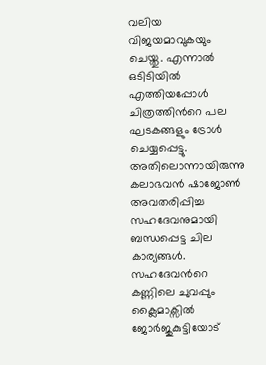വലിയ വിജയമാവുകയും ചെയ്തു. എന്നാല്‍ ഒടിടിയില്‍ എത്തിയപ്പോള്‍ ചിത്രത്തിന്‍റെ പല ഘടകങ്ങളും ട്രോള്‍ ചെയ്യപ്പെട്ടു. അതിലൊന്നായിരുന്നു കലാഭവന്‍ ഷാജോണ്‍ അവതരിപ്പിച്ച സഹദേവനുമായി ബന്ധപ്പെട്ട ചില കാര്യങ്ങള്‍. സഹദേവന്‍റെ കണ്ണിലെ ചുവപ്പും ക്ലൈമാക്സില്‍ ജോര്‍ജുകുട്ടിയോട്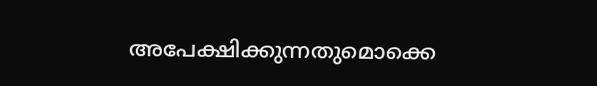അപേക്ഷിക്കുന്നതുമൊക്കെ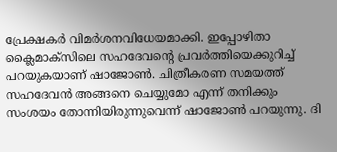പ്രേക്ഷകര്‍ വിമര്‍ശനവിധേയമാക്കി. ഇപ്പോഴിതാ ക്ലൈമാക്സിലെ സഹദേവന്‍റെ പ്രവര്‍ത്തിയെക്കുറിച്ച് പറയുകയാണ് ഷാജോണ്‍. ചിത്രീകരണ സമയത്ത് സഹദേവന്‍ അങ്ങനെ ചെയ്യുമോ എന്ന് തനിക്കും സംശയം തോന്നിയിരുന്നുവെന്ന് ഷാജോണ്‍ പറയുന്നു. ദി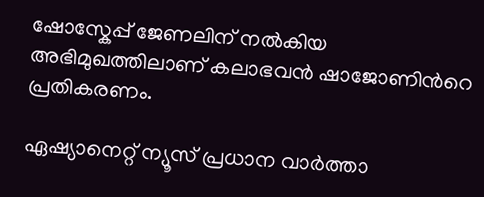ഷോസ്കേപ്പ് ജേണലിന് നല്‍കിയ അഭിമുഖത്തിലാണ് കലാഭവന്‍ ഷാജോണിന്‍റെ പ്രതികരണം.

ഏഷ്യാനെറ്റ് ന്യൂസ് പ്രധാന വാർത്താ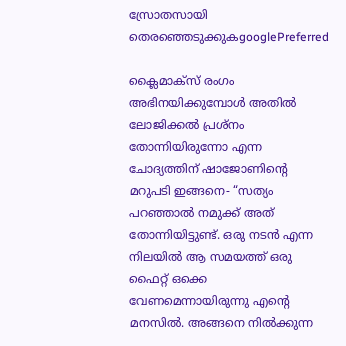സ്രോതസായി തെരഞ്ഞെടുക്കുകgooglePreferred

ക്ലൈമാക്സ് രംഗം അഭിനയിക്കുമ്പോള്‍ അതില്‍ ലോജിക്കല്‍ പ്രശ്നം തോന്നിയിരുന്നോ എന്ന ചോദ്യത്തിന് ഷാജോണിന്‍റെ മറുപടി ഇങ്ങനെ- “സത്യം പറഞ്ഞാല്‍ നമുക്ക് അത് തോന്നിയിട്ടുണ്ട്. ഒരു നടന്‍ എന്ന നിലയില്‍ ആ സമയത്ത് ഒരു ഫൈറ്റ് ഒക്കെ വേണമെന്നായിരുന്നു എന്‍റെ മനസില്‍. അങ്ങനെ നില്‍ക്കുന്ന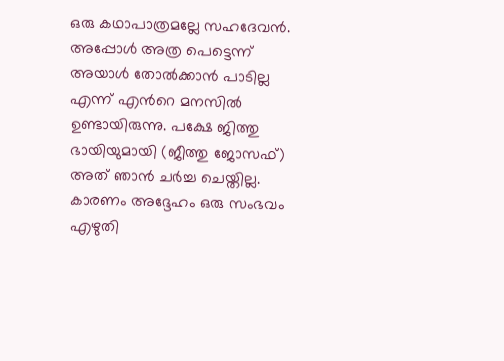ഒരു കഥാപാത്രമല്ലേ സഹദേവന്‍. അപ്പോള്‍ അത്ര പെട്ടെന്ന് അയാള്‍ തോല്‍ക്കാന്‍ പാടില്ല എന്ന് എന്‍റെ മനസില്‍ ഉണ്ടായിരുന്നു. പക്ഷേ ജിത്തു ഭായിയുമായി (ജീത്തു ജോസഫ്) അത് ഞാന്‍‌ ചര്‍‌ച്ച ചെയ്തില്ല. കാരണം അദ്ദേഹം ഒരു സംഭവം എഴുതി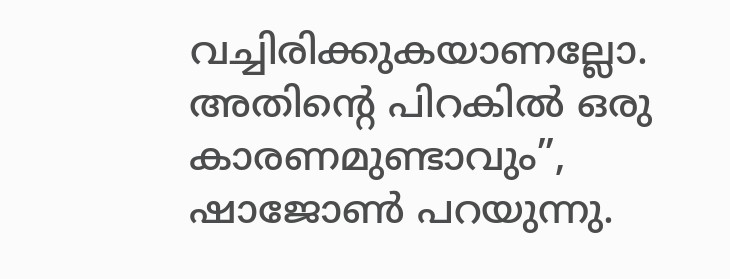വച്ചിരിക്കുകയാണല്ലോ. അതിന്‍റെ പിറകില്‍ ഒരു കാരണമുണ്ടാവും”, ഷാജോണ്‍ പറയുന്നു.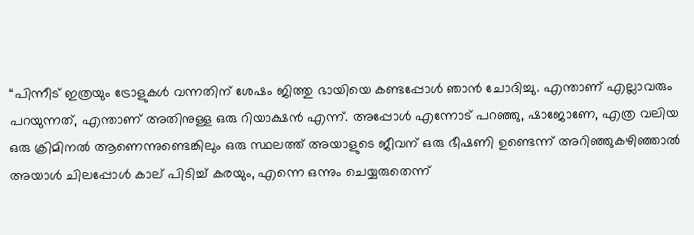“പിന്നീട് ഇത്രയും ട്രോളുകള്‍‌ വന്നതിന് ശേഷം ജിത്തു ഭായിയെ കണ്ടപ്പോള്‍ ഞാന്‍ ചോദിച്ചു. എന്താണ് എല്ലാവരും പറയുന്നത്, എന്താണ് അതിനുള്ള ഒരു റിയാക്ഷന്‍ എന്ന്. അപ്പോള്‍ എന്നോട് പറഞ്ഞു, ഷാജോണേ, എത്ര വലിയ ഒരു ക്രിമിനല്‍ ആണെന്നുണ്ടെങ്കിലും ഒരു സ്ഥലത്ത് അയാളുടെ ജീവന് ഒരു ഭീഷണി ഉണ്ടെന്ന് അറിഞ്ഞുകഴിഞ്ഞാല്‍ അയാള്‍ ചിലപ്പോള്‍ കാല് പിടിച്ച് കരയും, എന്നെ ഒന്നും ചെയ്യരുതെന്ന്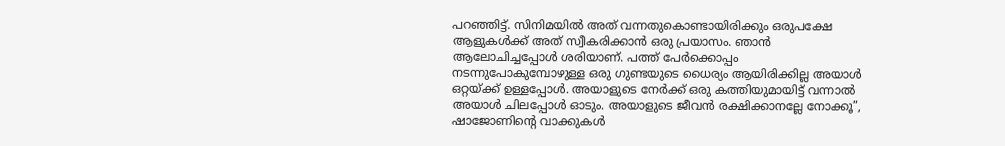പറഞ്ഞിട്ട്. സിനിമയില്‍ അത് വന്നതുകൊണ്ടായിരിക്കും ഒരുപക്ഷേ ആളുകള്‍ക്ക് അത് സ്വീകരിക്കാന്‍ ഒരു പ്രയാസം. ഞാന്‍ ആലോചിച്ചപ്പോള്‍ ശരിയാണ്. പത്ത് പേര്‍‌ക്കൊപ്പം നടന്നുപോകുമ്പോഴുള്ള ഒരു ഗുണ്ടയുടെ ധൈര്യം ആയിരിക്കില്ല അയാള്‍ ഒറ്റയ്ക്ക് ഉള്ളപ്പോള്‍. അയാളുടെ നേര്‍ക്ക് ഒരു കത്തിയുമായിട്ട് വന്നാല്‍ അയാള്‍ ചിലപ്പോള്‍ ഓടും. അയാളുടെ ജീവന്‍ രക്ഷിക്കാനല്ലേ നോക്കൂ”, ഷാജോണിന്‍റെ വാക്കുകള്‍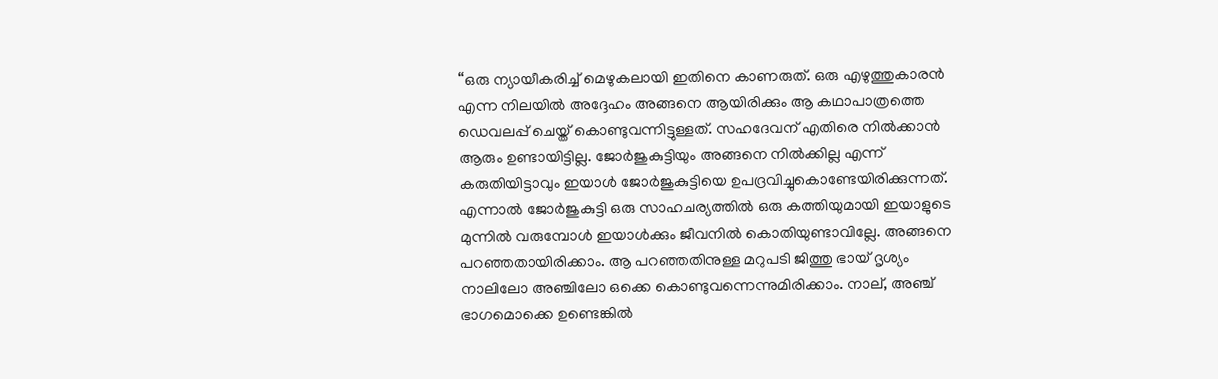“ഒരു ന്യായീകരിച്ച് മെഴുകലായി ഇതിനെ കാണരുത്. ഒരു എഴുത്തുകാരന്‍ എന്ന നിലയില്‍ അദ്ദേഹം അങ്ങനെ ആയിരിക്കും ആ കഥാപാത്രത്തെ ഡെവലപ്പ് ചെയ്ത് കൊണ്ടുവന്നിട്ടുള്ളത്. സഹദേവന് എതിരെ നില്‍ക്കാന്‍ ആരും ഉണ്ടായിട്ടില്ല. ജോര്‍ജുകുട്ടിയും അങ്ങനെ നില്‍ക്കില്ല എന്ന് കരുതിയിട്ടാവും ഇയാള്‍ ജോര്‍ജുകുട്ടിയെ ഉപദ്രവിച്ചുകൊണ്ടേയിരിക്കുന്നത്. എന്നാല്‍ ജോര്‍ജുകുട്ടി ഒരു സാഹചര്യത്തില്‍‌ ഒരു കത്തിയുമായി ഇയാളുടെ മുന്നില്‍ വരുമ്പോള്‍ ഇയാള്‍ക്കും ജീവനില്‍ കൊതിയുണ്ടാവില്ലേ. അങ്ങനെ പറഞ്ഞതായിരിക്കാം. ആ പറഞ്ഞതിനുള്ള മറുപടി ജിത്തു ഭായ് ദൃശ്യം നാലിലോ അഞ്ചിലോ ഒക്കെ കൊണ്ടുവന്നെന്നുമിരിക്കാം. നാല്, അഞ്ച് ഭാഗമൊക്കെ ഉണ്ടെങ്കില്‍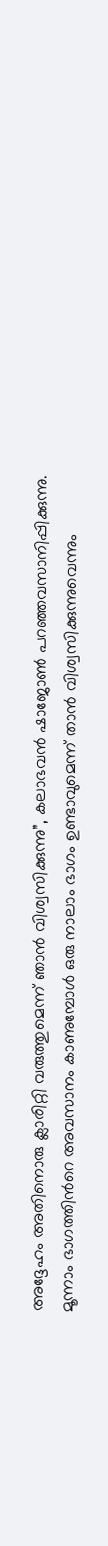അദ്ദേഹം അതിനൊരു ക്ലാരിറ്റി വരുത്തുമെന്ന് ഞാന്‍ വിശ്വസിക്കുന്നു”, കലാഭവന്‍ ഷാജോണ്‍ പറഞ്ഞവസാനിപ്പിക്കുന്നു. മൂന്നാം ഭാഗത്തിന്‍റെ അവസാനം കാണുമ്പോള്‍ ഒരു നാലാം ഭാഗം ഉണ്ടാവുമെന്ന് താന്‍ വിശ്വസിക്കുന്നുവെന്നും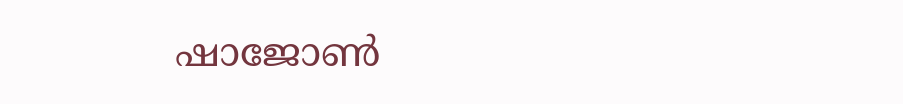ഷാജോണ്‍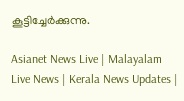കൂട്ടിച്ചേര്‍ക്കുന്നു.

Asianet News Live | Malayalam Live News | Kerala News Updates |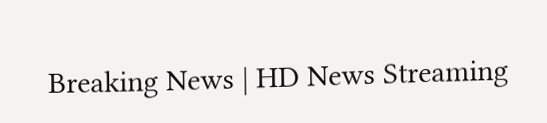Breaking News | HD News Streaming